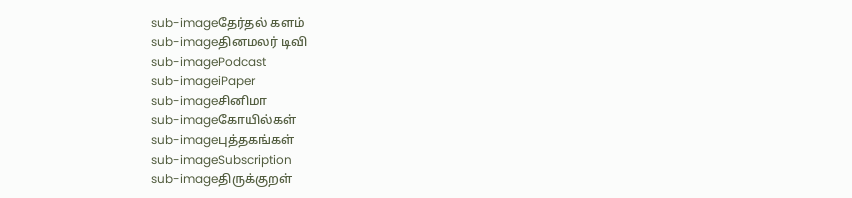sub-imageதேர்தல் களம்
sub-imageதினமலர் டிவி
sub-imagePodcast
sub-imageiPaper
sub-imageசினிமா
sub-imageகோயில்கள்
sub-imageபுத்தகங்கள்
sub-imageSubscription
sub-imageதிருக்குறள்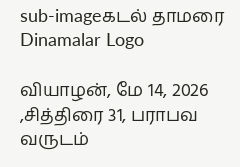sub-imageகடல் தாமரை
Dinamalar Logo

வியாழன், மே 14, 2026 ,சித்திரை 31, பராபவ வருடம்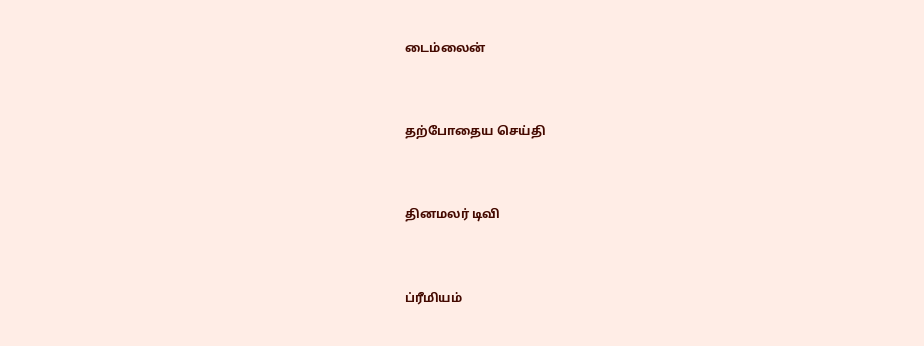டைம்லைன்


தற்போதைய செய்தி


தினமலர் டிவி


ப்ரீமியம்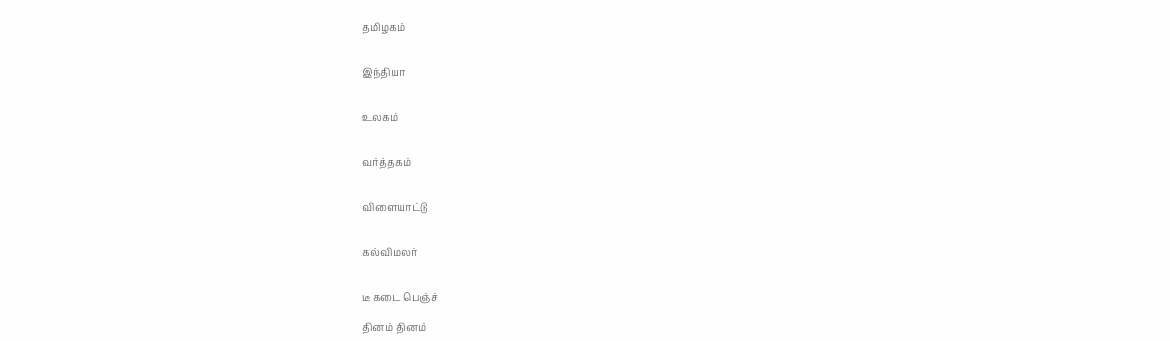தமிழகம்


இந்தியா


உலகம்


வர்த்தகம்


விளையாட்டு


கல்விமலர்


டீ கடை பெஞ்ச்

தினம் தினம்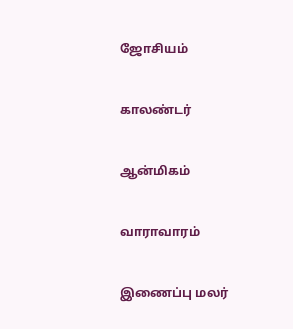ஜோசியம்


காலண்டர்


ஆன்மிகம்


வாராவாரம்


இணைப்பு மலர்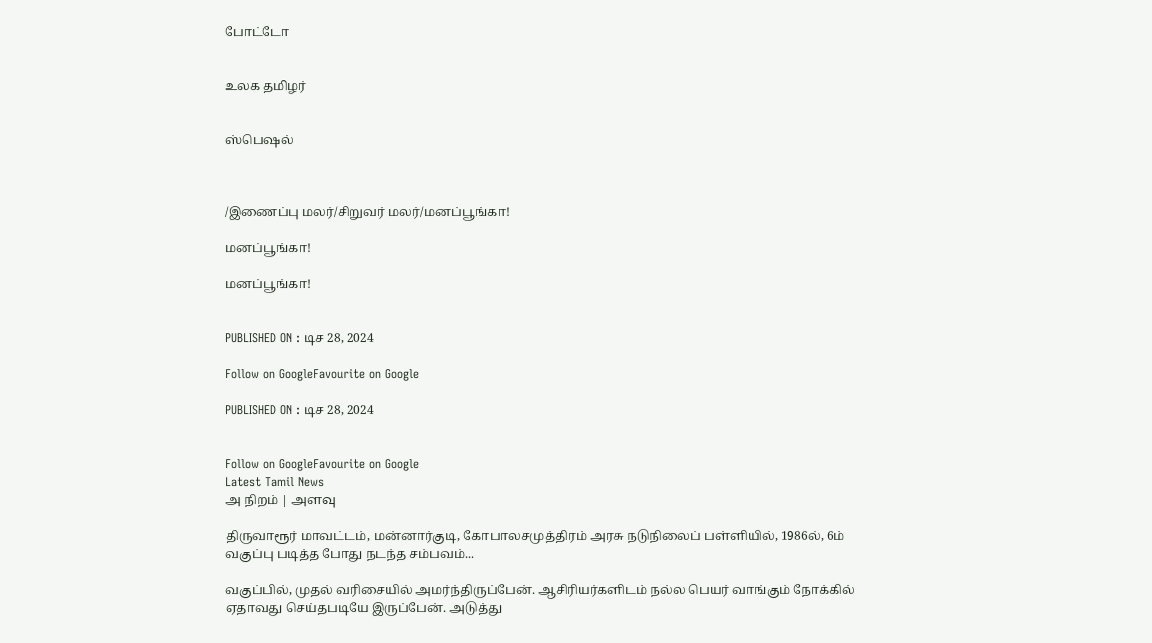போட்டோ


உலக தமிழர்


ஸ்பெஷல்



/இணைப்பு மலர்/சிறுவர் மலர்/மனப்பூங்கா!

மனப்பூங்கா!

மனப்பூங்கா!


PUBLISHED ON : டிச 28, 2024

Follow on GoogleFavourite on Google

PUBLISHED ON : டிச 28, 2024


Follow on GoogleFavourite on Google
Latest Tamil News
அ நிறம் | அளவு

திருவாரூர் மாவட்டம், மன்னார்குடி, கோபாலசமுத்திரம் அரசு நடுநிலைப் பள்ளியில், 1986ல், 6ம் வகுப்பு படித்த போது நடந்த சம்பவம்...

வகுப்பில், முதல் வரிசையில் அமர்ந்திருப்பேன். ஆசிரியர்களிடம் நல்ல பெயர் வாங்கும் நோக்கில் ஏதாவது செய்தபடியே இருப்பேன். அடுத்து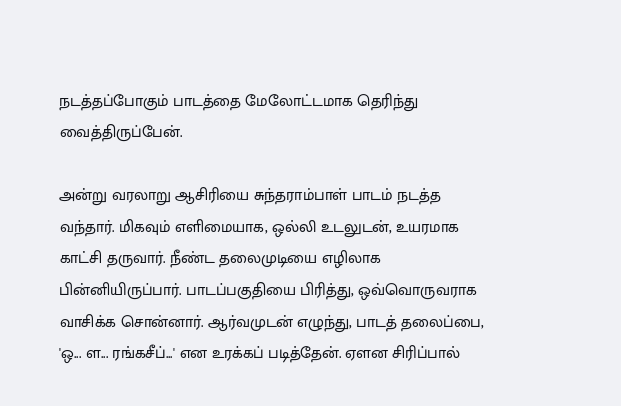நடத்தப்போகும் பாடத்தை மேலோட்டமாக தெரிந்து வைத்திருப்பேன்.

அன்று வரலாறு ஆசிரியை சுந்தராம்பாள் பாடம் நடத்த வந்தார். மிகவும் எளிமையாக, ஒல்லி உடலுடன், உயரமாக காட்சி தருவார். நீண்ட தலைமுடியை எழிலாக பின்னியிருப்பார். பாடப்பகுதியை பிரித்து, ஒவ்வொருவராக வாசிக்க சொன்னார். ஆர்வமுடன் எழுந்து, பாடத் தலைப்பை, 'ஒ... ள... ரங்கசீப்...' என உரக்கப் படித்தேன். ஏளன சிரிப்பால்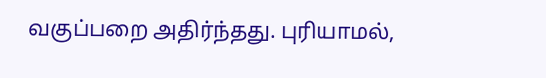வகுப்பறை அதிர்ந்தது. புரியாமல்,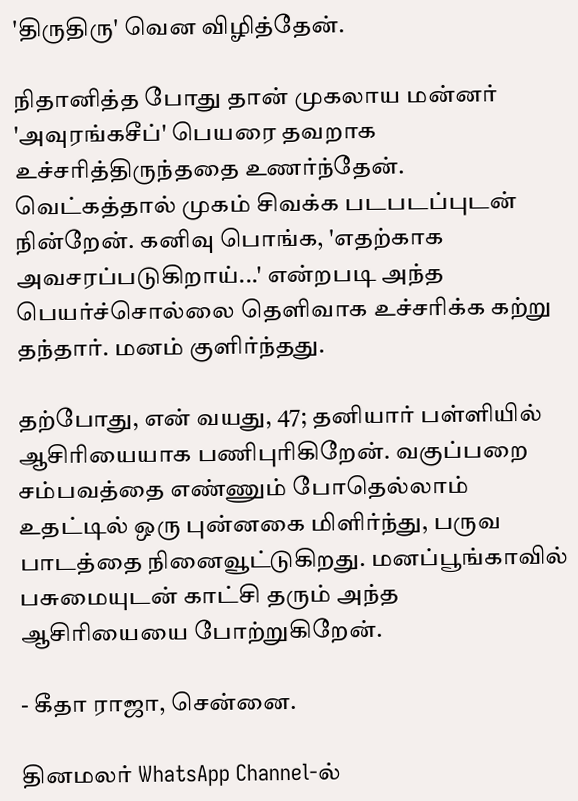'திருதிரு' வென விழித்தேன்.

நிதானித்த போது தான் முகலாய மன்னர் 'அவுரங்கசீப்' பெயரை தவறாக உச்சரித்திருந்ததை உணர்ந்தேன். வெட்கத்தால் முகம் சிவக்க படபடப்புடன் நின்றேன். கனிவு பொங்க, 'எதற்காக அவசரப்படுகிறாய்...' என்றபடி அந்த பெயர்ச்சொல்லை தெளிவாக உச்சரிக்க கற்று தந்தார். மனம் குளிர்ந்தது.

தற்போது, என் வயது, 47; தனியார் பள்ளியில் ஆசிரியையாக பணிபுரிகிறேன். வகுப்பறை சம்பவத்தை எண்ணும் போதெல்லாம் உதட்டில் ஒரு புன்னகை மிளிர்ந்து, பருவ பாடத்தை நினைவூட்டுகிறது. மனப்பூங்காவில் பசுமையுடன் காட்சி தரும் அந்த ஆசிரியையை போற்றுகிறேன்.

- கீதா ராஜா, சென்னை.

தினமலர் WhatsApp Channel-ல்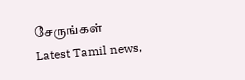சேருங்கள்
Latest Tamil news,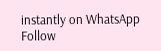instantly on WhatsApp
Follow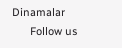Dinamalar
      Follow us